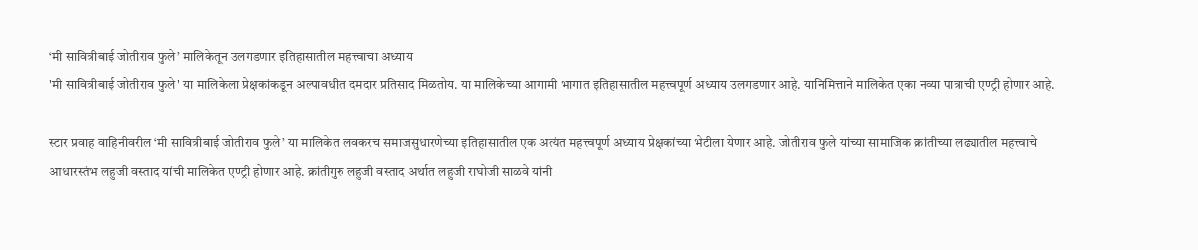‘मी सावित्रीबाई जोतीराव फुले’ मालिकेतून उलगडणार इतिहासातील महत्त्वाचा अध्याय
'मी सावित्रीबाई जोतीराव फुले' या मालिकेला प्रेक्षकांकडून अल्पावधीत दमदार प्रतिसाद मिळतोय. या मालिकेच्या आगामी भागात इतिहासातील महत्त्वपूर्ण अध्याय उलगडणार आहे. यानिमित्ताने मालिकेत एका नव्या पात्राची एण्ट्री होणार आहे.

स्टार प्रवाह वाहिनीवरील ‘मी सावित्रीबाई जोतीराव फुले’ या मालिकेत लवकरच समाजसुधारणेच्या इतिहासातील एक अत्यंत महत्त्वपूर्ण अध्याय प्रेक्षकांच्या भेटीला येणार आहे. जोतीराव फुले यांच्या सामाजिक क्रांतीच्या लढ्यातील महत्त्वाचे आधारस्तंभ लहुजी वस्ताद यांची मालिकेत एण्ट्री होणार आहे. क्रांतीगुरु लहुजी वस्ताद अर्थात लहुजी राघोजी साळवे यांनी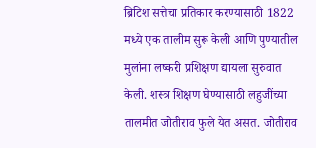ब्रिटिश सत्तेचा प्रतिकार करण्यासाठी 1822 मध्ये एक तालीम सुरू केली आणि पुण्यातील मुलांना लष्करी प्रशिक्षण द्यायला सुरुवात केली. शस्त्र शिक्षण घेण्यासाठी लहुजींच्या तालमीत जोतीराव फुले येत असत. जोतीराव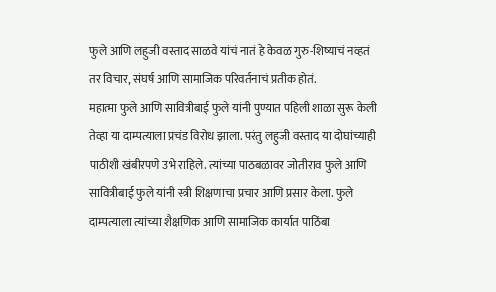फुले आणि लहुजी वस्ताद साळवे यांचं नातं हे केवळ गुरु-शिष्याचं नव्हतं तर विचार, संघर्ष आणि सामाजिक परिवर्तनाचं प्रतीक होतं.
महात्मा फुले आणि सावित्रीबाई फुले यांनी पुण्यात पहिली शाळा सुरू केली तेव्हा या दाम्पत्याला प्रचंड विरोध झाला. परंतु लहुजी वस्ताद या दोघांच्याही पाठीशी खंबीरपणे उभे राहिले. त्यांच्या पाठबळावर जोतीराव फुले आणि सावित्रीबाई फुले यांनी स्त्री शिक्षणाचा प्रचार आणि प्रसार केला. फुले दाम्पत्याला त्यांच्या शैक्षणिक आणि सामाजिक कार्यात पाठिंबा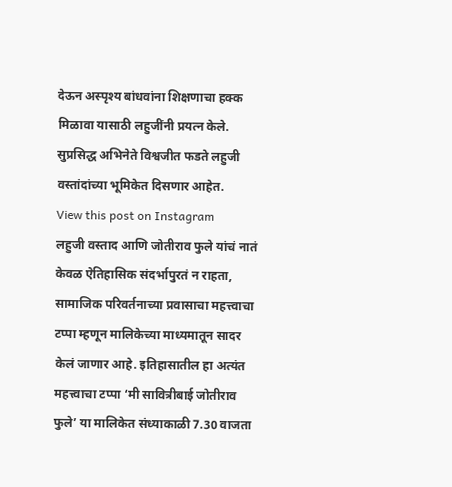देऊन अस्पृश्य बांधवांना शिक्षणाचा हक्क मिळावा यासाठी लहुजींनी प्रयत्न केले. सुप्रसिद्ध अभिनेते विश्वजीत फडते लहुजी वस्तांदांच्या भूमिकेत दिसणार आहेत.
View this post on Instagram
लहुजी वस्ताद आणि जोतीराव फुले यांचं नातं केवळ ऐतिहासिक संदर्भापुरतं न राहता, सामाजिक परिवर्तनाच्या प्रवासाचा महत्त्वाचा टप्पा म्हणून मालिकेच्या माध्यमातून सादर केलं जाणार आहे. इतिहासातील हा अत्यंत महत्त्वाचा टप्पा ‘मी सावित्रीबाई जोतीराव फुले’ या मालिकेत संध्याकाळी 7.30 वाजता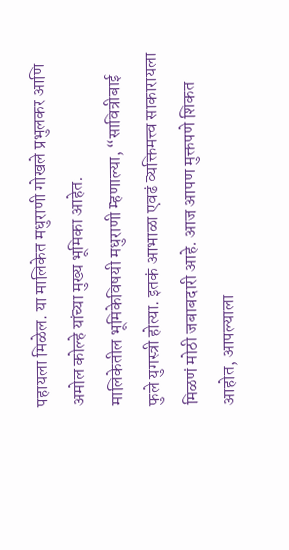पहायला मिळेल. या मालिकेत मधुराणी गोखले प्रभुलकर आणि अमोल कोल्हे यांच्या मुख्य भूमिका आहेत.
मालिकेतील भूमिकेविषयी मधुराणी म्हणाल्या, “सावित्रीबाई फुले युगस्त्री होत्या. इतकं आभाळा एवढं व्यक्तिमत्त्व साकारायला मिळणं मोठी जबाबदारी आहे. आज आपण मुक्तपणे शिकत आहोत, आपल्याला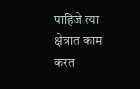पाहिजे त्या क्षेत्रात काम करत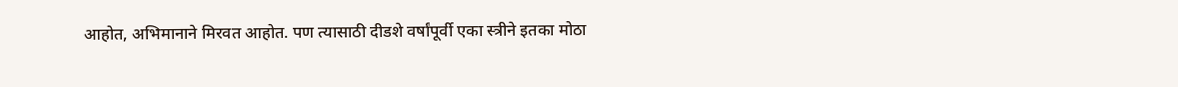आहोत, अभिमानाने मिरवत आहोत. पण त्यासाठी दीडशे वर्षांपूर्वी एका स्त्रीने इतका मोठा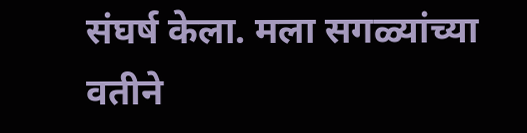संघर्ष केला. मला सगळ्यांच्या वतीने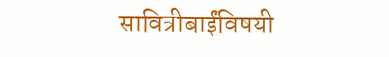सावित्रीबाईंविषयी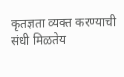कृतज्ञता व्यक्त करण्याची संधी मिळतेय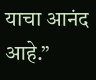याचा आनंद आहे.”